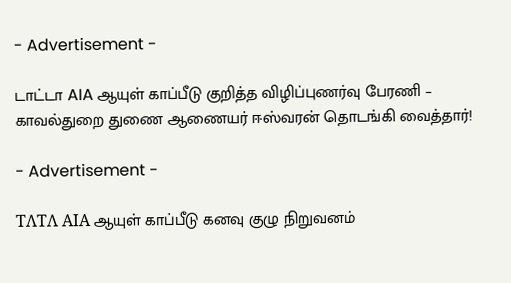- Advertisement -

டாட்டா AIA ஆயுள் காப்பீடு குறித்த விழிப்புணர்வு பேரணி – காவல்துறை துணை ஆணையர் ஈஸ்வரன் தொடங்கி வைத்தார்!

- Advertisement -

ΤΛΤΛ ΑΙΑ ஆயுள் காப்பீடு கனவு குழு நிறுவனம்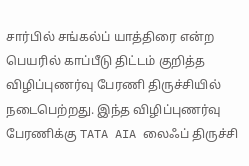சார்பில் சங்கல்ப் யாத்திரை என்ற பெயரில் காப்பீடு திட்டம் குறித்த விழிப்புணர்வு பேரணி திருச்சியில் நடைபெற்றது. இந்த விழிப்புணர்வு பேரணிக்கு TATA AIA லைஃப் திருச்சி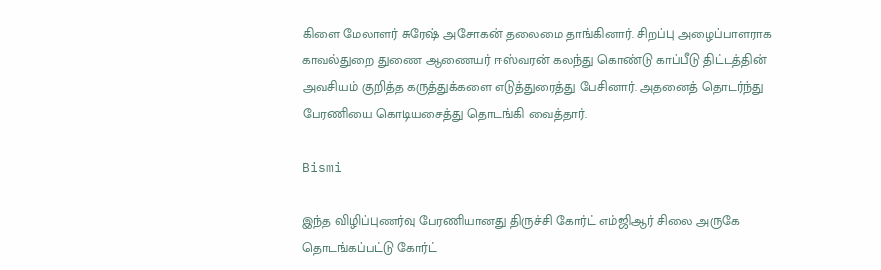கிளை மேலாளர் சுரேஷ் அசோகன் தலைமை தாங்கினார். சிறப்பு அழைப்பாளராக காவல்துறை துணை ஆணையர் ஈஸ்வரன் கலந்து கொண்டு காப்பீடு திட்டத்தின் அவசியம் குறித்த கருத்துக்களை எடுத்துரைத்து பேசினார். அதனைத் தொடர்ந்து பேரணியை கொடியசைத்து தொடங்கி வைத்தார்.

Bismi

இந்த விழிப்புணர்வு பேரணியானது திருச்சி கோர்ட் எம்ஜிஆர் சிலை அருகே தொடங்கப்பட்டு கோர்ட்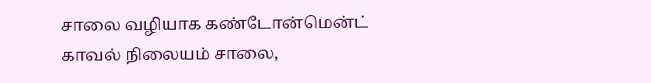சாலை வழியாக கண்டோன்மென்ட் காவல் நிலையம் சாலை,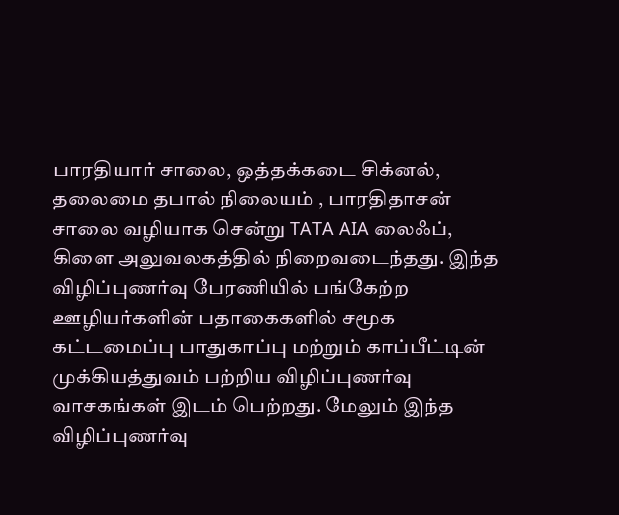பாரதியார் சாலை, ஒத்தக்கடை சிக்னல், தலைமை தபால் நிலையம் , பாரதிதாசன் சாலை வழியாக சென்று TATA AIA லைஃப், கிளை அலுவலகத்தில் நிறைவடைந்தது. இந்த விழிப்புணர்வு பேரணியில் பங்கேற்ற ஊழியர்களின் பதாகைகளில் சமூக கட்டமைப்பு பாதுகாப்பு மற்றும் காப்பீட்டின் முக்கியத்துவம் பற்றிய விழிப்புணர்வு வாசகங்கள் இடம் பெற்றது. மேலும் இந்த விழிப்புணர்வு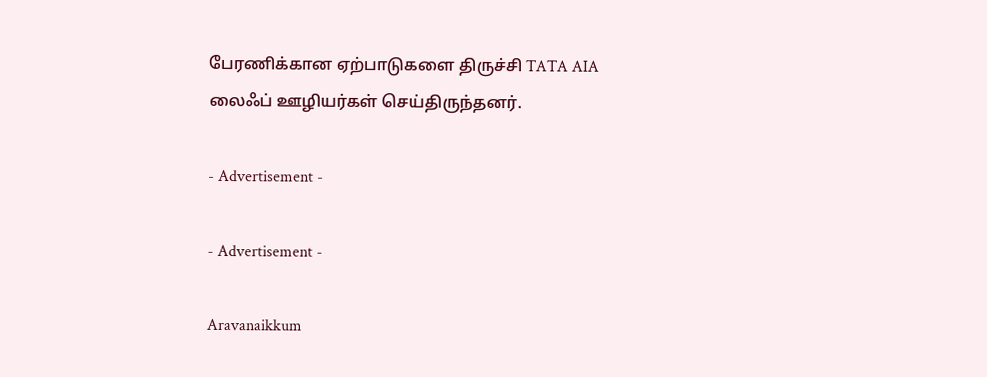பேரணிக்கான ஏற்பாடுகளை திருச்சி TATA AIA லைஃப் ஊழியர்கள் செய்திருந்தனர்.

- Advertisement -

- Advertisement -

Aravanaikkum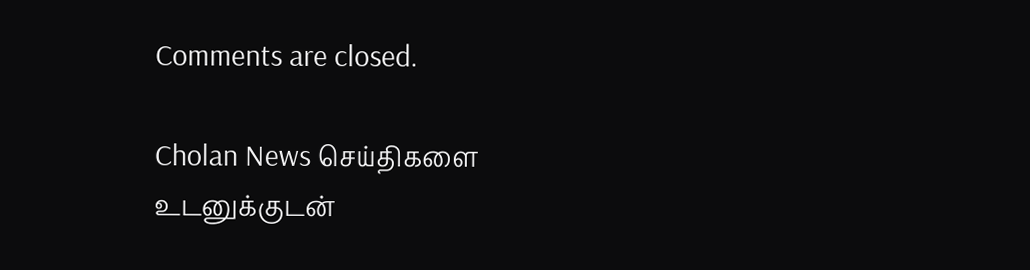Comments are closed.

Cholan News செய்திகளை உடனுக்குடன்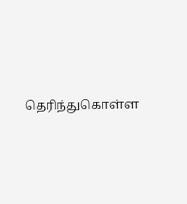தெரிந்துகொள்ள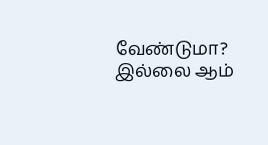வேண்டுமா? இல்லை ஆம்